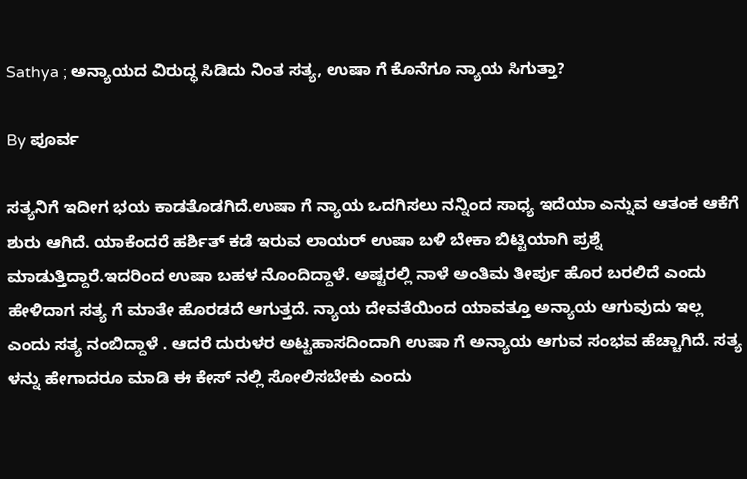Sathya ; ಅನ್ಯಾಯದ ವಿರುದ್ಧ ಸಿಡಿದು ನಿಂತ ಸತ್ಯ, ಉಷಾ ಗೆ ಕೊನೆಗೂ ನ್ಯಾಯ ಸಿಗುತ್ತಾ?

By ಪೂರ್ವ

ಸತ್ಯನಿಗೆ ಇದೀಗ ಭಯ ಕಾಡತೊಡಗಿದೆ.ಉಷಾ ಗೆ ನ್ಯಾಯ ಒದಗಿಸಲು ನನ್ನಿಂದ ಸಾಧ್ಯ ಇದೆಯಾ ಎನ್ನುವ ಆತಂಕ ಆಕೆಗೆ ಶುರು ಆಗಿದೆ. ಯಾಕೆಂದರೆ ಹರ್ಶಿತ್ ಕಡೆ ಇರುವ ಲಾಯರ್ ಉಷಾ ಬಳಿ ಬೇಕಾ ಬಿಟ್ಟಿಯಾಗಿ ಪ್ರಶ್ನೆ ಮಾಡುತ್ತಿದ್ದಾರೆ.ಇದರಿಂದ ಉಷಾ ಬಹಳ ನೊಂದಿದ್ದಾಳೆ. ಅಷ್ಟರಲ್ಲಿ ನಾಳೆ ಅಂತಿಮ ತೀರ್ಪು ಹೊರ ಬರಲಿದೆ ಎಂದು ಹೇಳಿದಾಗ ಸತ್ಯ ಗೆ ಮಾತೇ ಹೊರಡದೆ ಆಗುತ್ತದೆ. ನ್ಯಾಯ ದೇವತೆಯಿಂದ ಯಾವತ್ತೂ ಅನ್ಯಾಯ ಆಗುವುದು ಇಲ್ಲ ಎಂದು ಸತ್ಯ ನಂಬಿದ್ದಾಳೆ . ಆದರೆ ದುರುಳರ ಅಟ್ಟಹಾಸದಿಂದಾಗಿ ಉಷಾ ಗೆ ಅನ್ಯಾಯ ಆಗುವ ಸಂಭವ ಹೆಚ್ಚಾಗಿದೆ. ಸತ್ಯ ಳನ್ನು ಹೇಗಾದರೂ ಮಾಡಿ ಈ ಕೇಸ್ ನಲ್ಲಿ ಸೋಲಿಸಬೇಕು ಎಂದು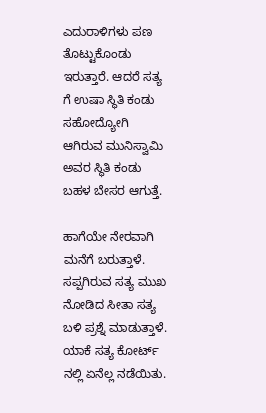ಎದುರಾಳಿಗಳು ಪಣ ತೊಟ್ಟುಕೊಂಡು ಇರುತ್ತಾರೆ. ಆದರೆ ಸತ್ಯ ಗೆ ಉಷಾ ಸ್ಥಿತಿ ಕಂಡು ಸಹೋದ್ಯೋಗಿ ಆಗಿರುವ ಮುನಿಸ್ವಾಮಿ ಅವರ ಸ್ಥಿತಿ ಕಂಡು ಬಹಳ ಬೇಸರ ಆಗುತ್ತೆ.

ಹಾಗೆಯೇ ನೇರವಾಗಿ ಮನೆಗೆ ಬರುತ್ತಾಳೆ. ಸಪ್ಪಗಿರುವ ಸತ್ಯ ಮುಖ ನೋಡಿದ ಸೀತಾ ಸತ್ಯ ಬಳಿ ಪ್ರಶ್ನೆ ಮಾಡುತ್ತಾಳೆ. ಯಾಕೆ ಸತ್ಯ ಕೋರ್ಟ್ ನಲ್ಲಿ ಏನೆಲ್ಲ ನಡೆಯಿತು.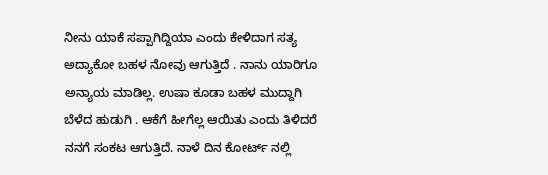ನೀನು ಯಾಕೆ ಸಪ್ಪಾಗಿದ್ದಿಯಾ ಎಂದು ಕೇಳಿದಾಗ ಸತ್ಯ ಅದ್ಯಾಕೋ ಬಹಳ ನೋವು ಆಗುತ್ತಿದೆ . ನಾನು ಯಾರಿಗೂ ಅನ್ಯಾಯ ಮಾಡಿಲ್ಲ. ಉಷಾ ಕೂಡಾ ಬಹಳ ಮುದ್ದಾಗಿ ಬೆಳೆದ ಹುಡುಗಿ . ಆಕೆಗೆ ಹೀಗೆಲ್ಲ ಆಯಿತು ಎಂದು ತಿಳಿದರೆ ನನಗೆ ಸಂಕಟ ಆಗುತ್ತಿದೆ. ನಾಳೆ ದಿನ ಕೋರ್ಟ್ ನಲ್ಲಿ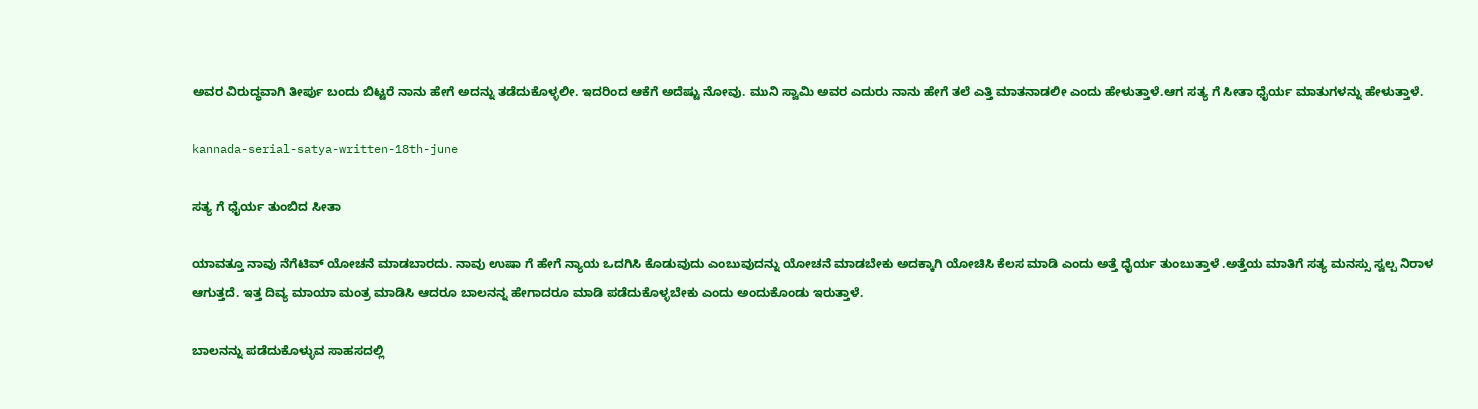ಅವರ ವಿರುದ್ಧವಾಗಿ ತೀರ್ಪು ಬಂದು ಬಿಟ್ಟರೆ ನಾನು ಹೇಗೆ ಅದನ್ನು ತಡೆದುಕೊಳ್ಳಲೀ. ಇದರಿಂದ ಆಕೆಗೆ ಅದೆಷ್ಟು ನೋವು. ಮುನಿ ಸ್ವಾಮಿ ಅವರ ಎದುರು ನಾನು ಹೇಗೆ ತಲೆ ಎತ್ತಿ ಮಾತನಾಡಲೀ ಎಂದು ಹೇಳುತ್ತಾಳೆ.ಆಗ ಸತ್ಯ ಗೆ ಸೀತಾ ಧೈರ್ಯ ಮಾತುಗಳನ್ನು ಹೇಳುತ್ತಾಳೆ.

kannada-serial-satya-written-18th-june

ಸತ್ಯ ಗೆ ಧೈರ್ಯ ತುಂಬಿದ ಸೀತಾ

ಯಾವತ್ತೂ ನಾವು ನೆಗೆಟಿವ್ ಯೋಚನೆ ಮಾಡಬಾರದು. ನಾವು ಉಷಾ ಗೆ ಹೇಗೆ ನ್ಯಾಯ ಒದಗಿಸಿ ಕೊಡುವುದು ಎಂಬುವುದನ್ನು ಯೋಚನೆ ಮಾಡಬೇಕು ಅದಕ್ಕಾಗಿ ಯೋಚಿಸಿ ಕೆಲಸ ಮಾಡಿ ಎಂದು ಅತ್ತೆ ಧೈರ್ಯ ತುಂಬುತ್ತಾಳೆ .ಅತ್ತೆಯ ಮಾತಿಗೆ ಸತ್ಯ ಮನಸ್ಸು ಸ್ವಲ್ಪ ನಿರಾಳ ಆಗುತ್ತದೆ. ಇತ್ತ ದಿವ್ಯ ಮಾಯಾ ಮಂತ್ರ ಮಾಡಿಸಿ ಆದರೂ ಬಾಲನನ್ನ ಹೇಗಾದರೂ ಮಾಡಿ ಪಡೆದುಕೊಳ್ಳಬೇಕು ಎಂದು ಅಂದುಕೊಂಡು ಇರುತ್ತಾಳೆ.

ಬಾಲನನ್ನು ಪಡೆದುಕೊಳ್ಳುವ ಸಾಹಸದಲ್ಲಿ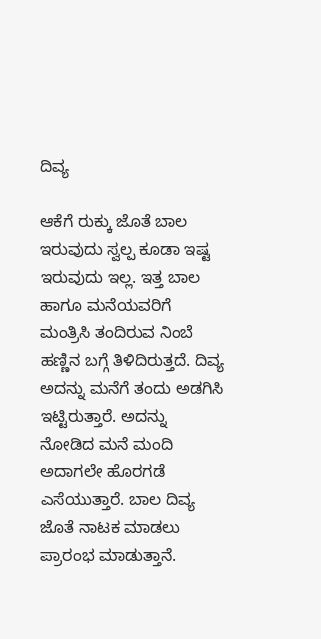ದಿವ್ಯ

ಆಕೆಗೆ ರುಕ್ಕು ಜೊತೆ ಬಾಲ ಇರುವುದು ಸ್ವಲ್ಪ ಕೂಡಾ ಇಷ್ಟ ಇರುವುದು ಇಲ್ಲ. ಇತ್ತ ಬಾಲ ಹಾಗೂ ಮನೆಯವರಿಗೆ ಮಂತ್ರಿಸಿ ತಂದಿರುವ ನಿಂಬೆ ಹಣ್ಣಿನ ಬಗ್ಗೆ ತಿಳಿದಿರುತ್ತದೆ. ದಿವ್ಯ ಅದನ್ನು ಮನೆಗೆ ತಂದು ಅಡಗಿಸಿ ಇಟ್ಟಿರುತ್ತಾರೆ. ಅದನ್ನು ನೋಡಿದ ಮನೆ ಮಂದಿ ಅದಾಗಲೇ ಹೊರಗಡೆ ಎಸೆಯುತ್ತಾರೆ. ಬಾಲ ದಿವ್ಯ ಜೊತೆ ನಾಟಕ ಮಾಡಲು ಪ್ರಾರಂಭ ಮಾಡುತ್ತಾನೆ.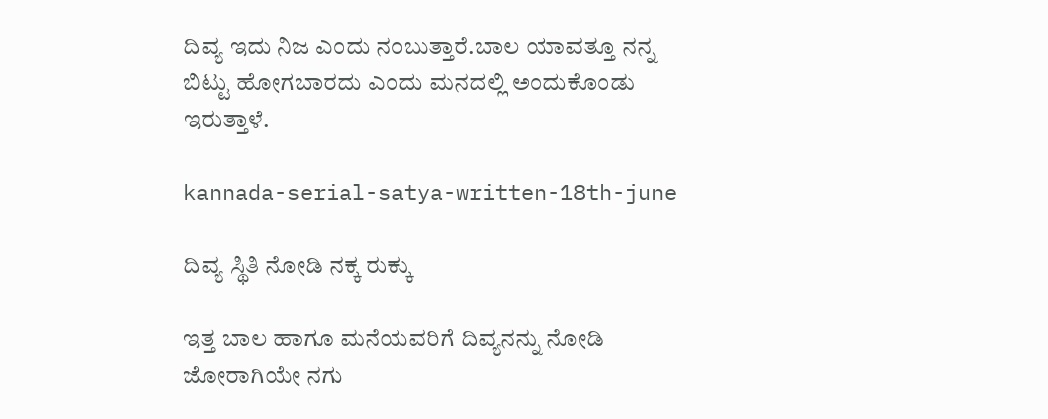ದಿವ್ಯ ಇದು ನಿಜ ಎಂದು ನಂಬುತ್ತಾರೆ.ಬಾಲ ಯಾವತ್ತೂ ನನ್ನ ಬಿಟ್ಟು ಹೋಗಬಾರದು ಎಂದು ಮನದಲ್ಲಿ ಅಂದುಕೊಂಡು ಇರುತ್ತಾಳೆ.

kannada-serial-satya-written-18th-june

ದಿವ್ಯ ಸ್ಥಿತಿ ನೋಡಿ ನಕ್ಕ ರುಕ್ಕು

ಇತ್ತ ಬಾಲ ಹಾಗೂ ಮನೆಯವರಿಗೆ ದಿವ್ಯನನ್ನು ನೋಡಿ ಜೋರಾಗಿಯೇ ನಗು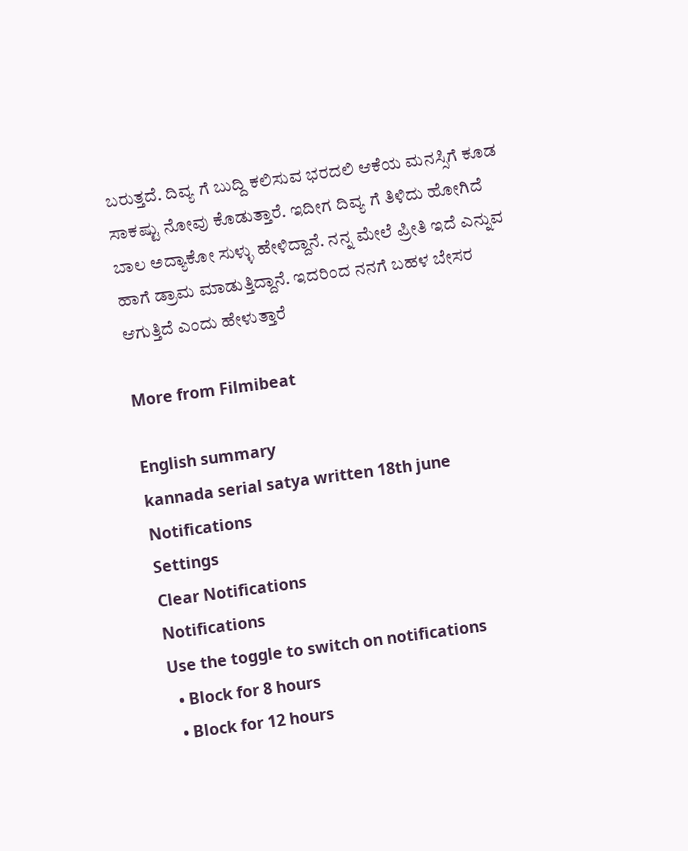ಬರುತ್ತದೆ. ದಿವ್ಯ ಗೆ ಬುದ್ದಿ ಕಲಿಸುವ ಭರದಲಿ ಆಕೆಯ ಮನಸ್ಸಿಗೆ ಕೂಡ ಸಾಕಷ್ಟು ನೋವು ಕೊಡುತ್ತಾರೆ. ಇದೀಗ ದಿವ್ಯ ಗೆ ತಿಳಿದು ಹೋಗಿದೆ ಬಾಲ ಅದ್ಯಾಕೋ ಸುಳ್ಳು ಹೇಳಿದ್ದಾನೆ. ನನ್ನ ಮೇಲೆ ಪ್ರೀತಿ ಇದೆ ಎನ್ನುವ ಹಾಗೆ ಡ್ರಾಮ ಮಾಡುತ್ತಿದ್ದಾನೆ. ಇದರಿಂದ ನನಗೆ ಬಹಳ ಬೇಸರ ಆಗುತ್ತಿದೆ ಎಂದು ಹೇಳುತ್ತಾರೆ

More from Filmibeat

English summary
kannada serial satya written 18th june
Notifications
Settings
Clear Notifications
Notifications
Use the toggle to switch on notifications
  • Block for 8 hours
  • Block for 12 hours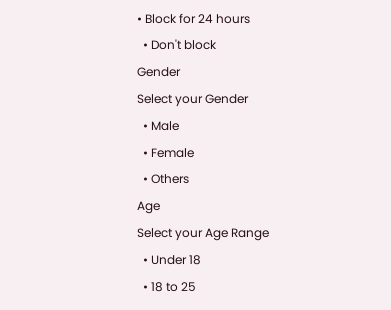• Block for 24 hours
  • Don't block
Gender
Select your Gender
  • Male
  • Female
  • Others
Age
Select your Age Range
  • Under 18
  • 18 to 25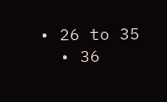• 26 to 35
  • 36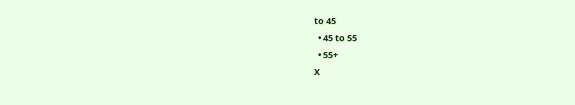to 45
  • 45 to 55
  • 55+
X